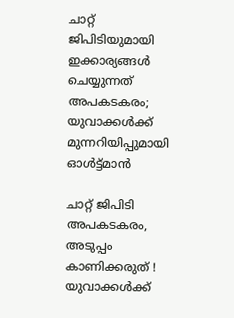ചാറ്റ് ജിപിടിയുമായി ഇക്കാര്യങ്ങള്‍ ചെയ്യുന്നത്‌ അപകടകരം; യുവാക്കള്‍ക്ക് മുന്നറിയിപ്പുമായി ഓള്‍ട്ട്മാന്‍

ചാറ്റ് ജിപിടി അപകടകരം, അടുപ്പം കാണിക്കരുത് ! യുവാക്കള്‍ക്ക്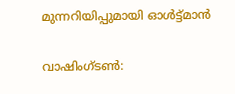മുന്നറിയിപ്പുമായി ഓള്‍ട്ട്മാന്‍

വാഷിംഗ്ടണ്‍: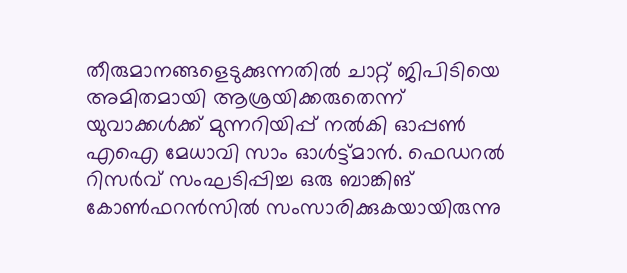തീരുമാനങ്ങളെടുക്കുന്നതില്‍ ചാറ്റ് ജിപിടിയെ അമിതമായി ആശ്രയിക്കരുതെന്ന് യുവാക്കള്‍ക്ക് മുന്നറിയിപ്പ് നല്‍കി ഓപ്പണ്‍ എഐ മേധാവി സാം ഓള്‍ട്ട്മാന്‍. ഫെഡറല്‍ റിസര്‍വ് സംഘടിപ്പിച്ച ഒരു ബാങ്കിങ് കോണ്‍ഫറന്‍സില്‍ സംസാരിക്കുകയായിരുന്നു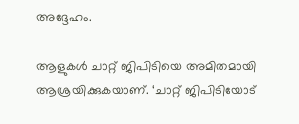അദ്ദേഹം.

ആളുകള്‍ ചാറ്റ് ജിപിടിയെ അമിതമായി ആശ്രയിക്കുകയാണ്. ‘ചാറ്റ് ജിപിടിയോട്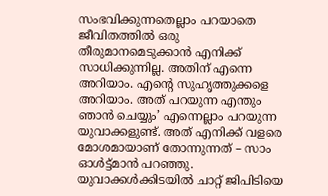സംഭവിക്കുന്നതെല്ലാം പറയാതെ ജീവിതത്തില്‍ ഒരു തീരുമാനമെടുക്കാന്‍ എനിക്ക് സാധിക്കുന്നില്ല. അതിന് എന്നെ അറിയാം. എന്റെ സുഹൃത്തുക്കളെ അറിയാം. അത് പറയുന്ന എന്തും ഞാന്‍ ചെയ്യും’ എന്നെല്ലാം പറയുന്ന യുവാക്കളുണ്ട്. അത് എനിക്ക് വളരെ മോശമായാണ് തോന്നുന്നത് – സാം ഓള്‍ട്ട്മാന്‍ പറഞ്ഞു. യുവാക്കള്‍ക്കിടയില്‍ ചാറ്റ് ജിപിടിയെ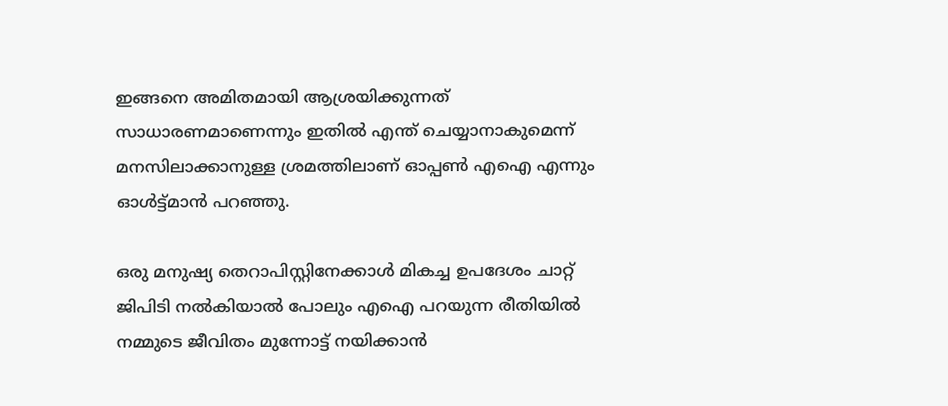ഇങ്ങനെ അമിതമായി ആശ്രയിക്കുന്നത് സാധാരണമാണെന്നും ഇതില്‍ എന്ത് ചെയ്യാനാകുമെന്ന് മനസിലാക്കാനുള്ള ശ്രമത്തിലാണ് ഓപ്പണ്‍ എഐ എന്നും ഓള്‍ട്ട്മാന്‍ പറഞ്ഞു.

ഒരു മനുഷ്യ തെറാപിസ്റ്റിനേക്കാള്‍ മികച്ച ഉപദേശം ചാറ്റ് ജിപിടി നല്‍കിയാല്‍ പോലും എഐ പറയുന്ന രീതിയില്‍ നമ്മുടെ ജീവിതം മുന്നോട്ട് നയിക്കാന്‍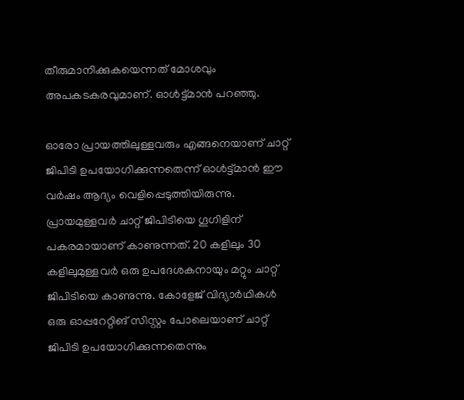തീരുമാനിക്കുകയെന്നത് മോശവും അപകടകരവുമാണ്. ഓള്‍ട്ട്മാന്‍ പറഞ്ഞു.

ഓരോ പ്രായത്തിലുള്ളവരും എങ്ങനെയാണ് ചാറ്റ് ജിപിടി ഉപയോഗിക്കുന്നതെന്ന് ഓള്‍ട്ട്മാന്‍ ഈ വര്‍ഷം ആദ്യം വെളിപ്പെടുത്തിയിരുന്നു. പ്രായമുള്ളവര്‍ ചാറ്റ് ജിപിടിയെ ഗൂഗിളിന് പകരമായാണ് കാണുന്നത്. 20 കളിലും 30 കളിലുമുള്ളവര്‍ ഒരു ഉപദേശകനായും മറ്റും ചാറ്റ് ജിപിടിയെ കാണുന്നു. കോളേജ് വിദ്യാര്‍ഥികള്‍ ഒരു ഓപ്പറേറ്റിങ് സിസ്റ്റം പോലെയാണ് ചാറ്റ് ജിപിടി ഉപയോഗിക്കുന്നതെന്നും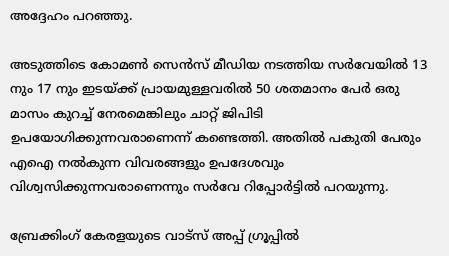അദ്ദേഹം പറഞ്ഞു.

അടുത്തിടെ കോമണ്‍ സെന്‍സ് മീഡിയ നടത്തിയ സര്‍വേയില്‍ 13 നും 17 നും ഇടയ്ക്ക് പ്രായമുള്ളവരില്‍ 50 ശതമാനം പേര്‍ ഒരു മാസം കുറച്ച് നേരമെങ്കിലും ചാറ്റ് ജിപിടി ഉപയോഗിക്കുന്നവരാണെന്ന് കണ്ടെത്തി. അതില്‍ പകുതി പേരും എഐ നല്‍കുന്ന വിവരങ്ങളും ഉപദേശവും വിശ്വസിക്കുന്നവരാണെന്നും സര്‍വേ റിപ്പോര്‍ട്ടില്‍ പറയുന്നു.

ബ്രേക്കിംഗ് കേരളയുടെ വാട്സ് അപ്പ് ഗ്രൂപ്പിൽ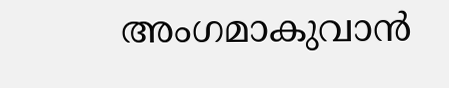അംഗമാകുവാൻ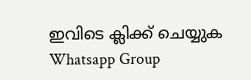ഇവിടെ ക്ലിക്ക് ചെയ്യുക Whatsapp Group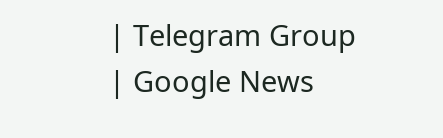| Telegram Group | Google News